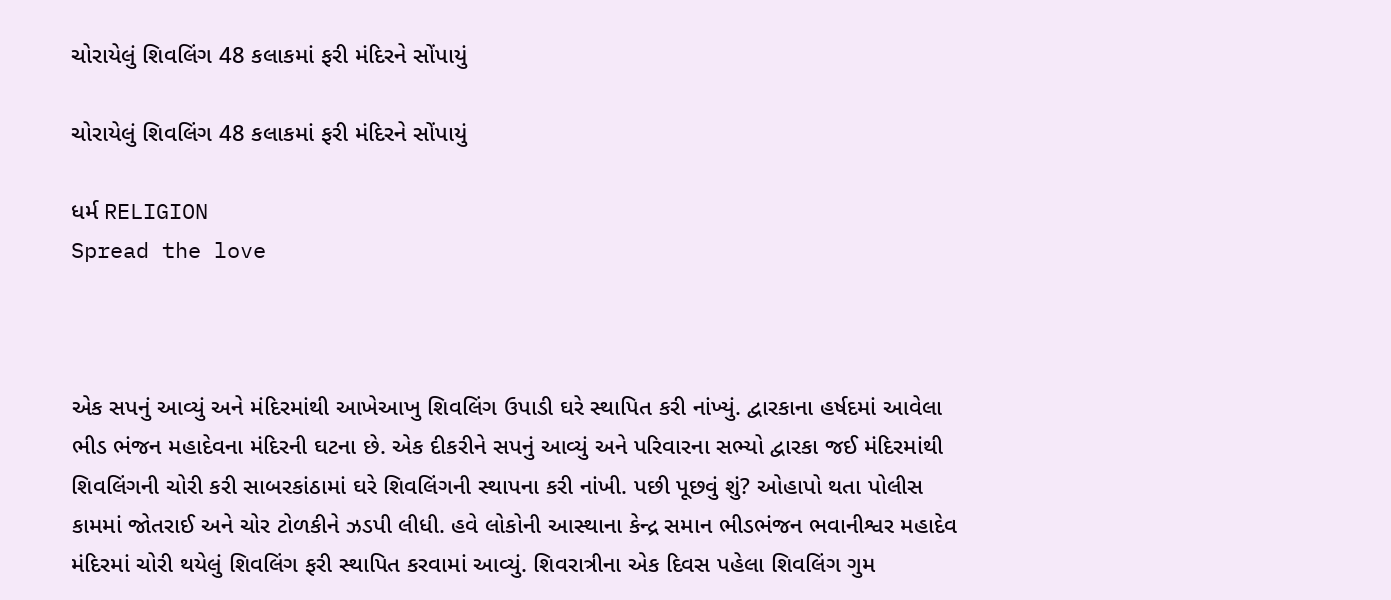ચોરાયેલું શિવલિંગ 48 કલાકમાં ફરી મંદિરને સોંપાયું

ચોરાયેલું શિવલિંગ 48 કલાકમાં ફરી મંદિરને સોંપાયું

ધર્મ RELIGION
Spread the love



એક સપનું આવ્યું અને મંદિરમાંથી આખેઆખુ શિવલિંગ ઉપાડી ઘરે સ્થાપિત કરી નાંખ્યું. દ્વારકાના હર્ષદમાં આવેલા ભીડ ભંજન મહાદેવના મંદિરની ઘટના છે. એક દીકરીને સપનું આવ્યું અને પરિવારના સભ્યો દ્વારકા જઈ મંદિરમાંથી શિવલિંગની ચોરી કરી સાબરકાંઠામાં ઘરે શિવલિંગની સ્થાપના કરી નાંખી. પછી પૂછવું શું? ઓહાપો થતા પોલીસ કામમાં જોતરાઈ અને ચોર ટોળકીને ઝડપી લીધી. હવે લોકોની આસ્થાના કેન્દ્ર સમાન ભીડભંજન ભવાનીશ્વર મહાદેવ મંદિરમાં ચોરી થયેલું શિવલિંગ ફરી સ્થાપિત કરવામાં આવ્યું. શિવરાત્રીના એક દિવસ પહેલા શિવલિંગ ગુમ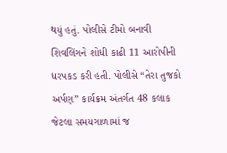થયું હતું. પોલીસે ટીમો બનાવી શિવલિંગને શોધી કાઢી 11 આરોપીની ધરપકડ કરી હતી. પોલીસે “તેરા તુજકો અર્પણ” કાર્યક્રમ અંતર્ગત 48 કલાક જેટલા સમયગાળામાં જ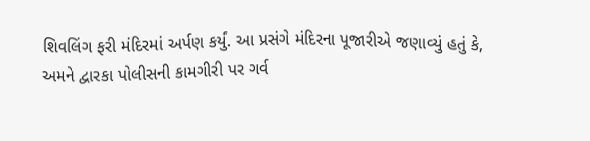શિવલિંગ ફરી મંદિરમાં અર્પણ કર્યું. આ પ્રસંગે મંદિરના પૂજારીએ જણાવ્યું હતું કે, અમને દ્વારકા પોલીસની કામગીરી પર ગર્વ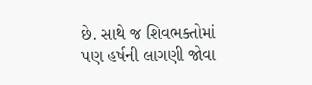છે. સાથે જ શિવભક્તોમાં પણ હર્ષની લાગણી જોવા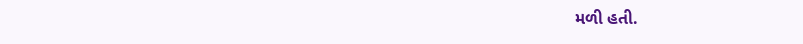મળી હતી.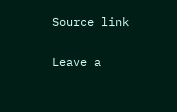Source link

Leave a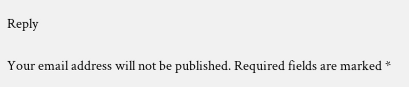Reply

Your email address will not be published. Required fields are marked *